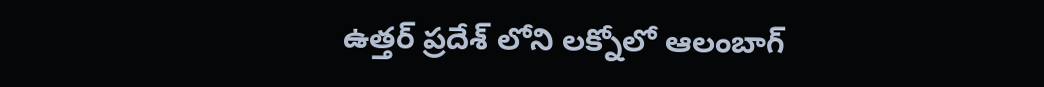ఉత్తర్ ప్రదేశ్ లోని లక్నోలో ఆలంబాగ్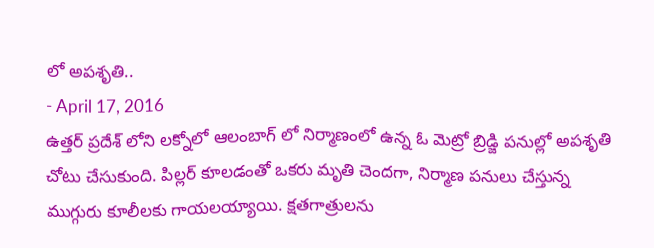లో అపశృతి..
- April 17, 2016
ఉత్తర్ ప్రదేశ్ లోని లక్నోలో ఆలంబాగ్ లో నిర్మాణంలో ఉన్న ఓ మెట్రో బ్రిడ్జి పనుల్లో అపశృతి చోటు చేసుకుంది. పిల్లర్ కూలడంతో ఒకరు మృతి చెందగా, నిర్మాణ పనులు చేస్తున్న ముగ్గురు కూలీలకు గాయలయ్యాయి. క్షతగాత్రులను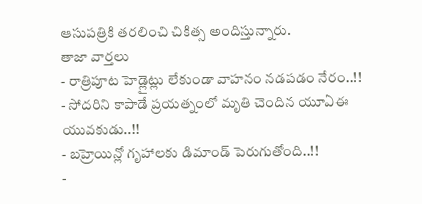ఆసుపత్రికి తరలించి చికిత్స అందిస్తున్నారు.
తాజా వార్తలు
- రాత్రిపూట హెడ్లైట్లు లేకుండా వాహనం నడపడం నేరం..!!
- సోదరిని కాపాడే ప్రయత్నంలో మృతి చెందిన యూఏఈ యువకుడు..!!
- బహ్రెయిన్లో గృహాలకు డిమాండ్ పెరుగుతోంది..!!
-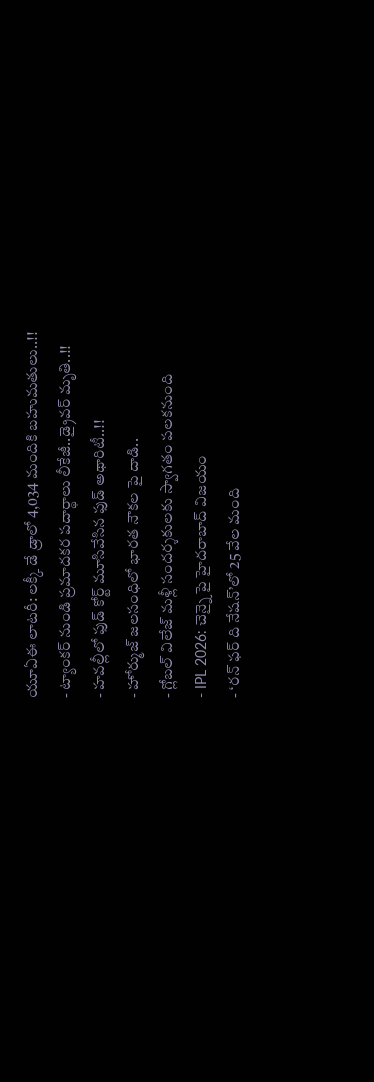యూఏఈ లాటరీ: లక్కీ డే డ్రాలో 4,034 మందికి బహుమతులు..!!
- ట్యాంకర్ నుండి ప్రమాదకర పదార్థాలు లీకేజీ..డ్రైవర్ మృతి..!!
- హవల్లీలో ఫుడ్ కోర్ట్ మూసివేసిన ఫుడ్ అథారిటీ..!!
- హోర్ముజ్ జలసంధిలో భారత నౌకల పై దాడి..
- గ్లోబల్ విలేజ్ మళ్లీ సందర్శకులకు స్వాగతం పలకనుంది
- IPL 2026: చెన్నై పై హైదరాబాద్ విజయం
- ‘రన్ ఫర్ ది నేషన్’లో 25 వేల మంది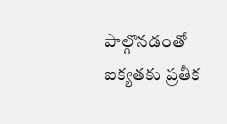పాల్గొనడంతో ఐక్యతకు ప్రతీక